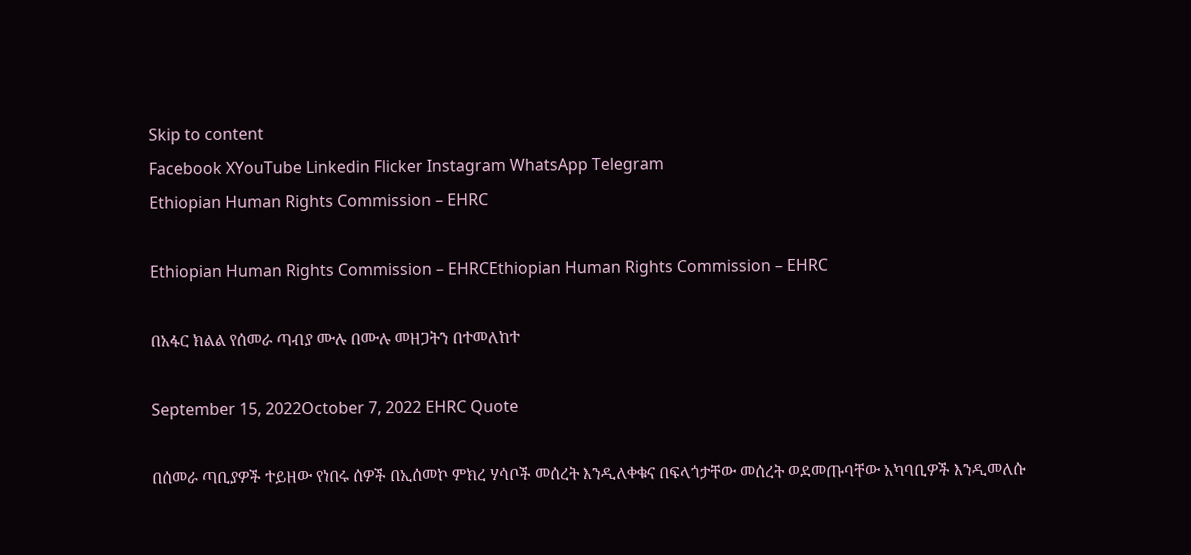Skip to content
Facebook XYouTube Linkedin Flicker Instagram WhatsApp Telegram
Ethiopian Human Rights Commission – EHRC

Ethiopian Human Rights Commission – EHRCEthiopian Human Rights Commission – EHRC

በአፋር ክልል የሰመራ ጣብያ ሙሉ በሙሉ መዘጋትን በተመለከተ

September 15, 2022October 7, 2022 EHRC Quote

በሰመራ ጣቢያዎች ተይዘው የነበሩ ሰዎች በኢሰመኮ ምክረ ሃሳቦች መሰረት እንዲለቀቁና በፍላጎታቸው መሰረት ወደመጡባቸው አካባቢዎች እንዲመለሱ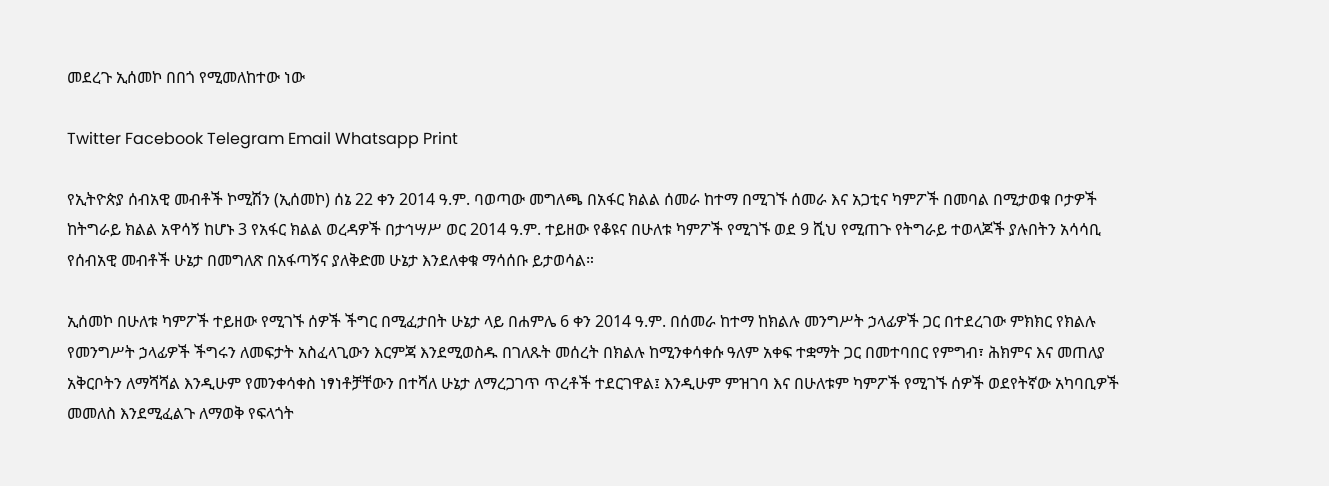መደረጉ ኢሰመኮ በበጎ የሚመለከተው ነው

Twitter Facebook Telegram Email Whatsapp Print

የኢትዮጵያ ሰብአዊ መብቶች ኮሚሽን (ኢሰመኮ) ሰኔ 22 ቀን 2014 ዓ.ም. ባወጣው መግለጫ በአፋር ክልል ሰመራ ከተማ በሚገኙ ሰመራ እና አጋቲና ካምፖች በመባል በሚታወቁ ቦታዎች ከትግራይ ክልል አዋሳኝ ከሆኑ 3 የአፋር ክልል ወረዳዎች በታኅሣሥ ወር 2014 ዓ.ም. ተይዘው የቆዩና በሁለቱ ካምፖች የሚገኙ ወደ 9 ሺህ የሚጠጉ የትግራይ ተወላጆች ያሉበትን አሳሳቢ የሰብአዊ መብቶች ሁኔታ በመግለጽ በአፋጣኝና ያለቅድመ ሁኔታ እንደለቀቁ ማሳሰቡ ይታወሳል።

ኢሰመኮ በሁለቱ ካምፖች ተይዘው የሚገኙ ሰዎች ችግር በሚፈታበት ሁኔታ ላይ በሐምሌ 6 ቀን 2014 ዓ.ም. በሰመራ ከተማ ከክልሉ መንግሥት ኃላፊዎች ጋር በተደረገው ምክክር የክልሉ የመንግሥት ኃላፊዎች ችግሩን ለመፍታት አስፈላጊውን እርምጃ እንደሚወስዱ በገለጹት መሰረት በክልሉ ከሚንቀሳቀሱ ዓለም አቀፍ ተቋማት ጋር በመተባበር የምግብ፣ ሕክምና እና መጠለያ አቅርቦትን ለማሻሻል እንዲሁም የመንቀሳቀስ ነፃነቶቻቸውን በተሻለ ሁኔታ ለማረጋገጥ ጥረቶች ተደርገዋል፤ እንዲሁም ምዝገባ እና በሁለቱም ካምፖች የሚገኙ ሰዎች ወደየትኛው አካባቢዎች መመለስ እንደሚፈልጉ ለማወቅ የፍላጎት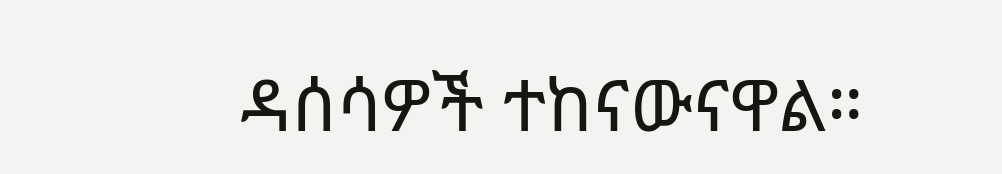ዳሰሳዎች ተከናውናዋል።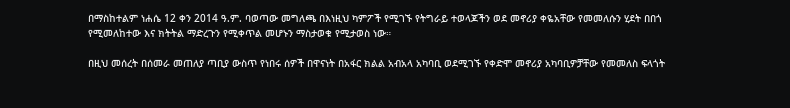በማስከተልም ነሐሴ 12 ቀን 2014 ዓ.ም. ባወጣው መግለጫ በእነዚህ ካምፖች የሚገኙ የትግራይ ተወላጆችን ወደ መኖሪያ ቀዬአቸው የመመለሱን ሂደት በበጎ የሚመለከተው እና ክትትል ማድረጉን የሚቀጥል መሆኑን ማስታወቁ የሚታወስ ነው።

በዚህ መሰረት በሰመራ መጠለያ ጣቢያ ውስጥ የነበሩ ሰዎች በዋናነት በአፋር ክልል አብአላ አካባቢ ወደሚገኙ የቀድሞ መኖሪያ አካባቢዎቻቸው የመመለስ ፍላጎት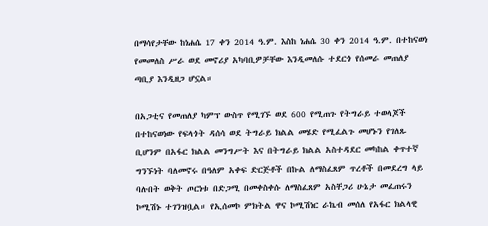በማሳየታቸው ከነሐሴ 17 ቀን 2014 ዓ.ም. እስከ ነሐሴ 30 ቀን 2014 ዓ.ም. በተከናወነ የመመለስ ሥራ ወደ መኖሪያ አካባቢዎቻቸው እንዲመለሱ ተደርጎ የሰመራ መጠለያ ጣቢያ እንዲዘጋ ሆኗል።

በአጋቲና የመጠለያ ካምፕ ውስጥ የሚገኙ ወደ 600 የሚጠጉ የትግራይ ተወላጆች በተከናወነው የፍላጎት ዳሰሳ ወደ ትግራይ ክልል መሄድ የሚፈልጉ መሆኑን የገለጹ ቢሆንም በአፋር ክልል መንግሥት እና በትግራይ ክልል አስተዳደር መካከል ቀጥተኛ ግንኙነት ባለመኖሩ በዓለም አቀፍ ድርጅቶች በኩል ለማስፈጸም ጥረቶች በመደረግ ላይ ባሉበት ወቅት ጦርነቱ በድጋሚ በመቀስቀሱ ለማስፈጸም አስቸጋሪ ሁኔታ መፈጠሩን ኮሚሽኑ ተገንዝቧል። የኢሰመኮ ምክትል ዋና ኮሚሽነር ራኬብ መሰለ የአፋር ክልላዊ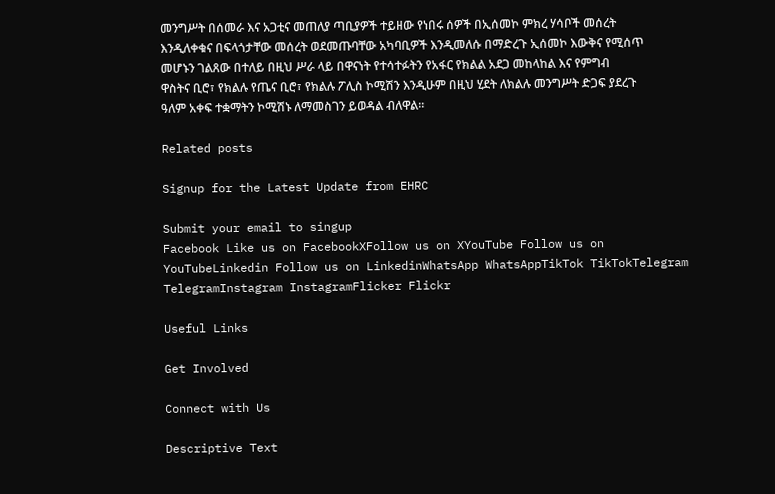መንግሥት በሰመራ እና አጋቲና መጠለያ ጣቢያዎች ተይዘው የነበሩ ሰዎች በኢሰመኮ ምክረ ሃሳቦች መሰረት እንዲለቀቁና በፍላጎታቸው መሰረት ወደመጡባቸው አካባቢዎች እንዲመለሱ በማድረጉ ኢሰመኮ እውቅና የሚሰጥ መሆኑን ገልጸው በተለይ በዚህ ሥራ ላይ በዋናነት የተሳተፉትን የአፋር የክልል አደጋ መከላከል እና የምግብ ዋስትና ቢሮ፣ የክልሉ የጤና ቢሮ፣ የክልሉ ፖሊስ ኮሚሽን እንዲሁም በዚህ ሂደት ለክልሉ መንግሥት ድጋፍ ያደረጉ ዓለም አቀፍ ተቋማትን ኮሚሽኑ ለማመስገን ይወዳል ብለዋል።

Related posts

Signup for the Latest Update from EHRC

Submit your email to singup
Facebook Like us on FacebookXFollow us on XYouTube Follow us on YouTubeLinkedin Follow us on LinkedinWhatsApp WhatsAppTikTok TikTokTelegram TelegramInstagram InstagramFlicker Flickr

Useful Links

Get Involved

Connect with Us

Descriptive Text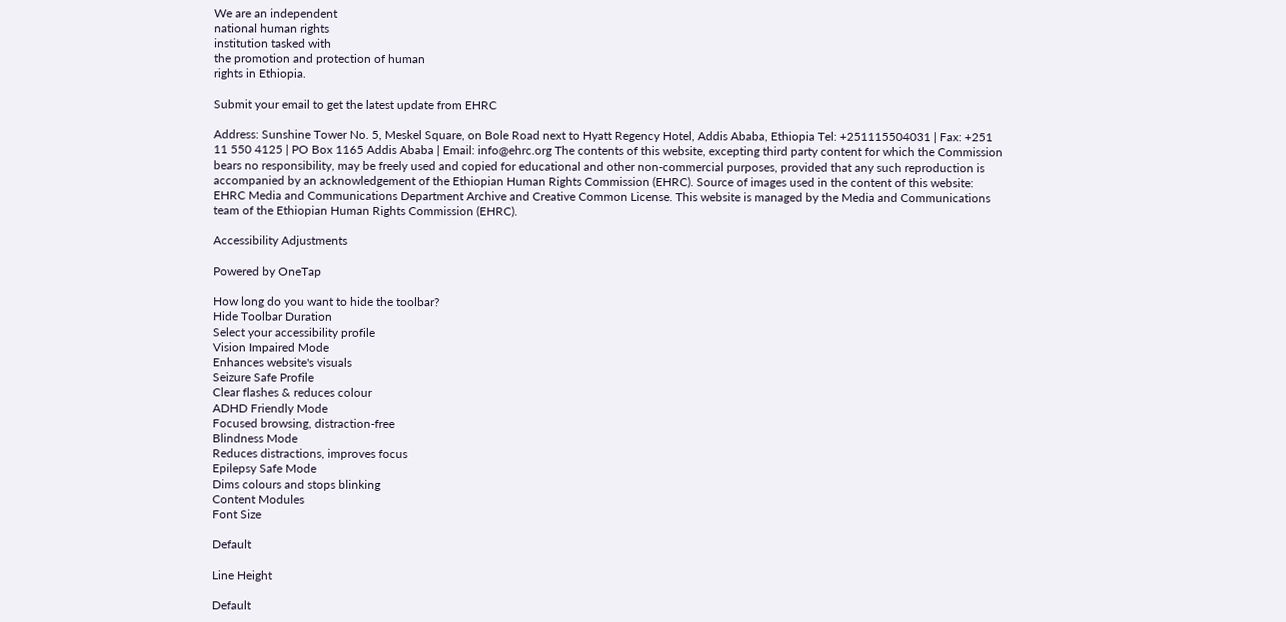We are an independent
national human rights
institution tasked with
the promotion and protection of human
rights in Ethiopia.

Submit your email to get the latest update from EHRC

Address: Sunshine Tower No. 5, Meskel Square, on Bole Road next to Hyatt Regency Hotel, Addis Ababa, Ethiopia Tel: +251115504031 | Fax: +251 11 550 4125 | PO Box 1165 Addis Ababa | Email: info@ehrc.org The contents of this website, excepting third party content for which the Commission bears no responsibility, may be freely used and copied for educational and other non-commercial purposes, provided that any such reproduction is accompanied by an acknowledgement of the Ethiopian Human Rights Commission (EHRC). Source of images used in the content of this website: EHRC Media and Communications Department Archive and Creative Common License. This website is managed by the Media and Communications team of the Ethiopian Human Rights Commission (EHRC).

Accessibility Adjustments

Powered by OneTap

How long do you want to hide the toolbar?
Hide Toolbar Duration
Select your accessibility profile
Vision Impaired Mode
Enhances website's visuals
Seizure Safe Profile
Clear flashes & reduces colour
ADHD Friendly Mode
Focused browsing, distraction-free
Blindness Mode
Reduces distractions, improves focus
Epilepsy Safe Mode
Dims colours and stops blinking
Content Modules
Font Size

Default

Line Height

Default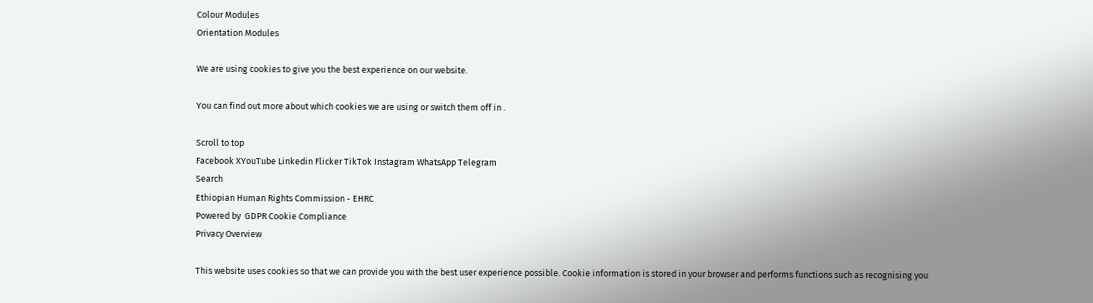Colour Modules
Orientation Modules

We are using cookies to give you the best experience on our website.

You can find out more about which cookies we are using or switch them off in .

Scroll to top
Facebook XYouTube Linkedin Flicker TikTok Instagram WhatsApp Telegram
Search
Ethiopian Human Rights Commission - EHRC
Powered by  GDPR Cookie Compliance
Privacy Overview

This website uses cookies so that we can provide you with the best user experience possible. Cookie information is stored in your browser and performs functions such as recognising you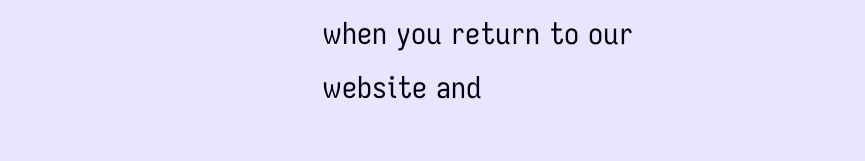when you return to our website and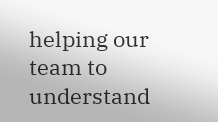helping our team to understand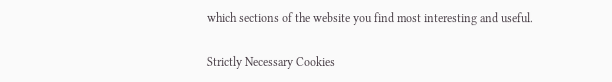which sections of the website you find most interesting and useful.

Strictly Necessary Cookies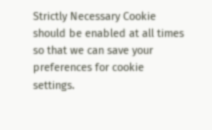Strictly Necessary Cookie should be enabled at all times so that we can save your preferences for cookie settings.